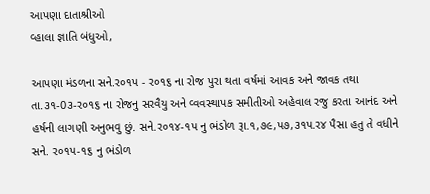આપણા દાતાશ્રીઓ
વ્હાલા જ્ઞાતિ બંધુઓ,

આપણા મંડળના સને.ર૦૧પ - ર૦૧૬ ના રોજ પુરા થતા વર્ષમાં આવક અને જાવક તથા તા.૩૧-0૩-ર૦૧૬ ના રોજનુ સરવૈયુ અને વ્વવસ્થાપક સમીતીઓ અહેવાલ રજુ કરતા આનંદ અને હર્ષની લાગણી અનુભવુ છું. સને.ર૦૧૪-૧પ નુ ભંડોળ રૂા.૧,૭૯,પ૭,૩૧પ.ર૪ પૈસા હતુ તે વધીને સને. ર૦૧પ-૧૬ નુ ભંડોળ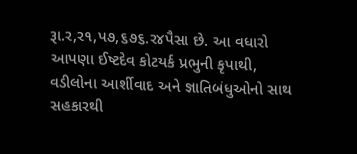રૂા.ર,ર૧,પ૭,૬૭૬.ર૪પૈસા છે. આ વધારો આપણા ઈષ્ટદેવ કોટયર્ક પ્રભુની કૃપાથી, વડીલોના આર્શીવાદ અને જ્ઞાતિબંધુઓનો સાથ સહકારથી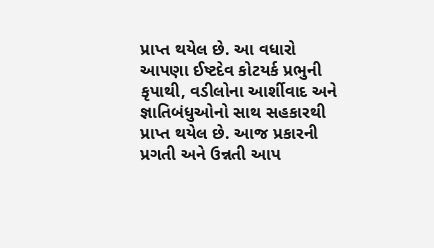પ્રાપ્ત થયેલ છે. આ વધારો આપણા ઈષ્ટદેવ કોટયર્ક પ્રભુની કૃપાથી, વડીલોના આર્શીવાદ અને જ્ઞાતિબંધુઓનો સાથ સહકારથી પ્રાપ્ત થયેલ છે. આજ પ્રકારની પ્રગતી અને ઉન્નતી આપ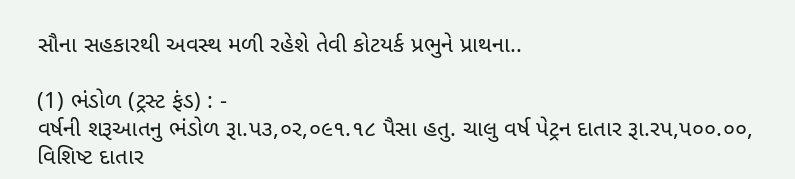સૌના સહકારથી અવસ્થ મળી રહેશે તેવી કોટયર્ક પ્રભુને પ્રાથના..

(1) ભંડોળ (ટ્રસ્ટ ફંડ) : -
વર્ષની શરૂઆતનુ ભંડોળ રૂા.પ૩,૦ર,૦૯૧.૧૮ પૈસા હતુ. ચાલુ વર્ષ પેટ્રન દાતાર રૂા.રપ,પ૦૦.૦૦, વિશિષ્ટ દાતાર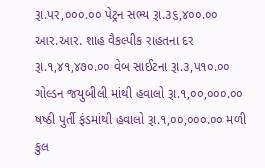રૂા.પર,૦૦૦.૦૦ પેટ્રન સભ્ય રૂા.૩૬,૪૦૦.૦૦ આર.આર. શાહ વૈકલ્પીક રાહતના દર રૂા.૧,૪૧,૪૭૦.૦૦ વેબ સાઈટના રૂા.૩,પ૧૦.૦૦ ગોલ્ડન જયુબીલી માંથી હવાલો રૂા.૧,૦૦,૦૦૦.૦૦ ષષ્ઠી પુર્તી ફંડમાંથી હવાલો રૂા.૧,૦૦,૦૦૦.૦૦ મળી કુલ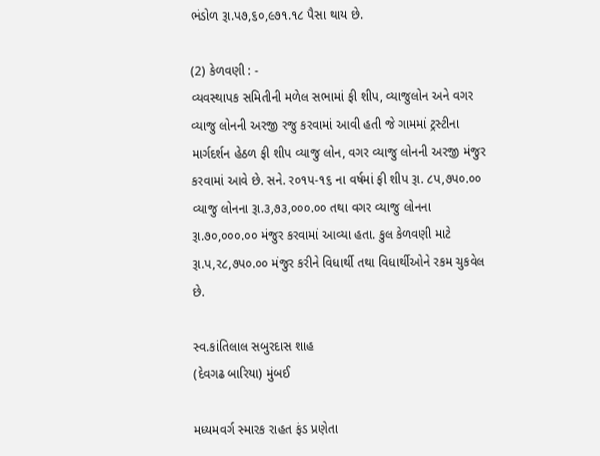ભંડોળ રૂા.પ૭,૬૦,૯૭૧.૧૮ પૈસા થાય છે.

(2) કેળવણી : -
વ્યવસ્થાપક સમિતીની મળેલ સભામાં ફી શીપ, વ્યાજુલોન અને વગર વ્યાજુ લોનની અરજી રજુ કરવામાં આવી હતી જે ગામમાં ટ્રસ્ટીના માર્ગદર્શન હેઠળ ફી શીપ વ્યાજુ લોન, વગર વ્યાજુ લોનની અરજી મંજુર કરવામાં આવે છે. સને. ર૦૧પ-૧૬ ના વર્ષમાં ફી શીપ રૂા. ૮પ,૭પ૦.૦૦ વ્યાજુ લોનના રૂા.૩,૭૩,૦૦૦.૦૦ તથા વગર વ્યાજુ લોનના રૂા.૭૦,૦૦૦.૦૦ મંજુર કરવામાં આવ્યા હતા. કુલ કેળવણી માટે રૂા.પ,ર૮,૭પ૦.૦૦ મંજુર કરીને વિધાર્થી તથા વિધાર્થીઓને રકમ ચુકવેલ છે.

સ્વ.કાંતિલાલ સબુરદાસ શાહ
(દેવગઢ બારિયા) મુંબઈ

મધ્યમવર્ગ સ્મારક રાહત ફંડ પ્રણેતા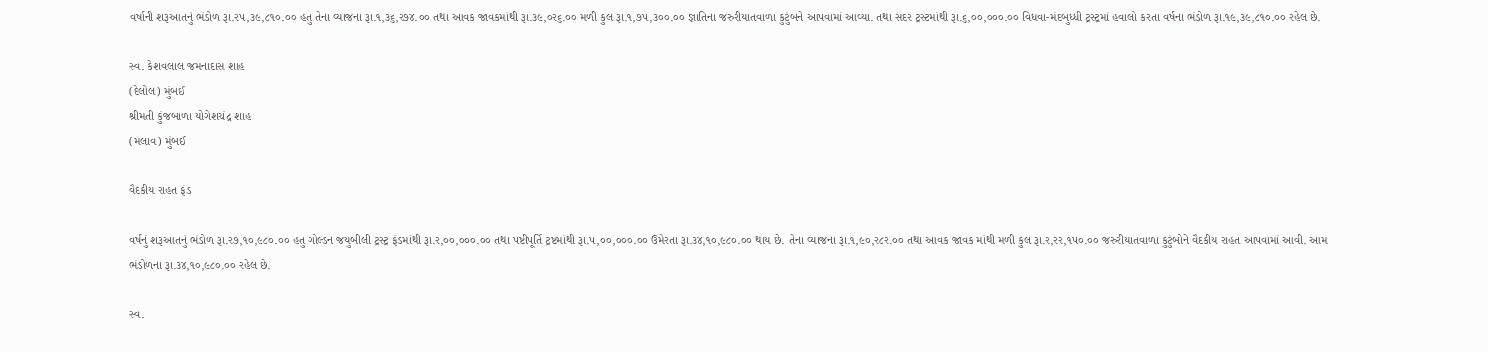વર્ષાની શરૂઆતનું ભંડોળ રૂા.રપ,૩૯,૮૧૦.૦૦ હતુ તેના વ્યાજના રૂા.૧,૩૬,ર૭૪.૦૦ તથા આવક જાવકમાંથી રૂા.૩૯,૦ર૬.૦૦ મળી કુલ રૂા.૧,૭પ,૩૦૦.૦૦ જ્ઞાતિના જરુરીયાતવાળા કુટુંબને આપવામાં આવ્યા. તથા સદર ટ્રસ્ટમાંથી રૂા.૬,૦૦,૦૦૦.૦૦ વિધવા-મંદબુધ્ધી ટ્રસ્ટ્રમાં હવાલો કરતા વર્ષના ભંડોળ રૂા.૧૯,૩૯,૮૧૦.૦૦ રહેલ છે.

સ્વ. કેશવલાલ જમનાદાસ શાહ
(દેલોલ) મુંબઈ
શ્રીમતી કુંજબાળા યોગેશચંદ્ર શાહ
(મલાવ) મુંબઈ

વૈદકીય રાહત ફંડ

વર્ષનું શરૂઆતનું ભંડોળ રૂા.ર૭,૧૦,૯૮૦.૦૦ હતુ ગોલ્ડન જયુબીલી ટ્રસ્ટ્ર ફંડમાંથી રૂા.ર,૦૦,૦૦૦.૦૦ તથા પષ્ટીપૂર્તિ ટ્રષ્ટમાંથી રૂા.પ,૦૦,૦૦૦.૦૦ ઉમેરતા રૂા.૩૪,૧૦,૯૮૦.૦૦ થાય છે. તેના વ્યાજના રૂા.૧,૯૦,ર૮ર.૦૦ તથા આવક જાવક માંથી મળી કુલ રૂા.ર,રર,૧પ૦.૦૦ જરુરીયાતવાળા કુટુંબોને વૈદકીય રાહત આપવામાં આવી. આમ ભંડોળના રૂા.૩૪,૧૦,૯૮૦.૦૦ રહેલ છે.

સ્વ.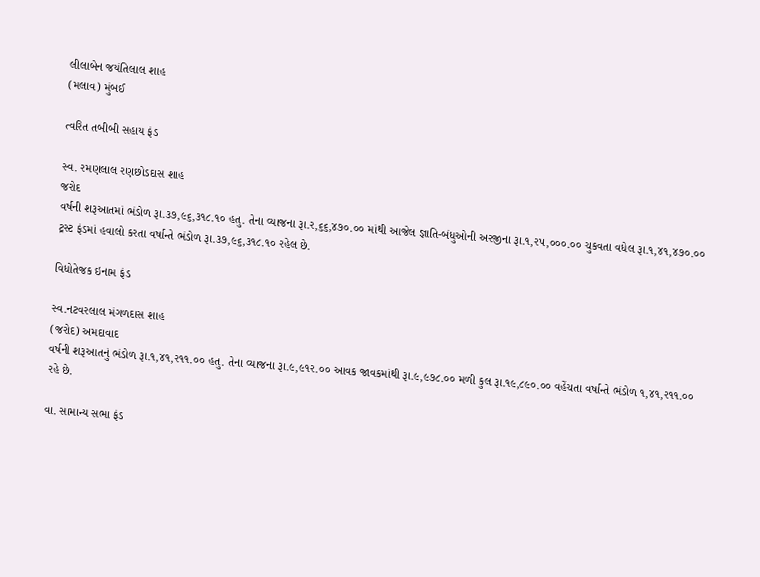લીલાબેન જયંતિલાલ શાહ
(મલાવ) મુંબઈ

ત્વરિત તબીબી સહાય ફંડ

સ્વ. રમણલાલ રણછોડદાસ શાહ
જરોદ
વર્ષની શરૂઆતમાં ભંડોળ રૂા.૩૭,૯૬,૩૧૮.૧૦ હતુ. તેના વ્યાજના રૂા.ર,૬૬,૪૭૦.૦૦ માંથી આજેલ જ્ઞાતિ-બંધુઓની અરજીના રૂા.૧,રપ,૦૦૦.૦૦ ચુકવતા વધેલ રૂા.૧,૪૧,૪૭૦.૦૦ ટ્રસ્ટ ફંડમાં હવાલો કરતા વર્ષાન્તે ભંડોળ રૂા.૩૭,૯૬,૩૧૮.૧૦ રહેલ છે.

વિધોતેજક ઇનામ ફંડ

સ્વ.નટવરલાલ મંગળદાસ શાહ
(જરોદ) અમદાવાદ
વર્ષની શરૂઆતનું ભંડોળ રૂા.૧,૪૧,ર૧૧.૦૦ હતુ. તેના વ્યાજના રૂા.૯,૯૧ર.૦૦ આવક જાવકમાંથી રૂા.૯,૯૭૮.૦૦ મળી કુલ રૂા.૧૯,૮૯૦.૦૦ વહેંચતા વર્ષાન્તે ભંડોળ ૧,૪૧,ર૧૧.૦૦ રહે છે.

વા. સામાન્ય સભા ફંડ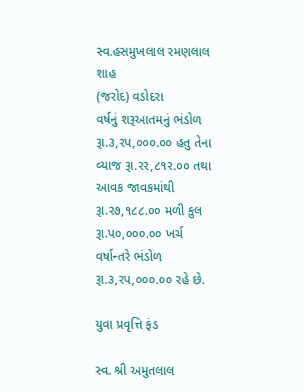સ્વ.હસમુખલાલ રમણલાલ શાહ
(જરોદ) વડોદરા
વર્ષનું શરૂઆતમનું ભંડોળ રૂા.૩,રપ,૦૦૦.૦૦ હતુ તેના વ્યાજ રૂા.રર,૮૧ર.૦૦ તથા આવક જાવકમાંથી રૂા.ર૭,૧૮૮.૦૦ મળી કુલ રૂા.પ૦,૦૦૦.૦૦ ખર્ચ વર્ષાન્તરે ભંડોળ રૂા.૩,રપ,૦૦૦.૦૦ રહે છે.

યુવા પ્રવૃત્તિ ફંડ

સ્વ. શ્રી અમુતલાલ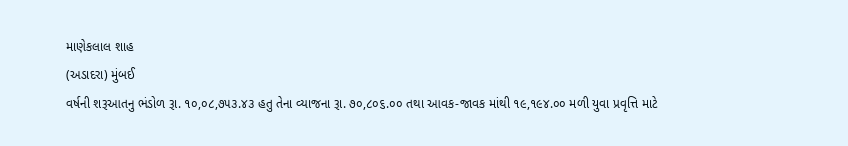માણેકલાલ શાહ
(અડાદરા) મુંબઈ
વર્ષની શરૂઆતનુ ભંડોળ રૂા. ૧૦,૦૮,૭૫૩.૪૩ હતુ તેના વ્યાજના રૂા. ૭૦,૮૦૬.૦૦ તથા આવક-જાવક માંથી ૧૯,૧૯૪.૦૦ મળી યુવા પ્રવૃત્તિ માટે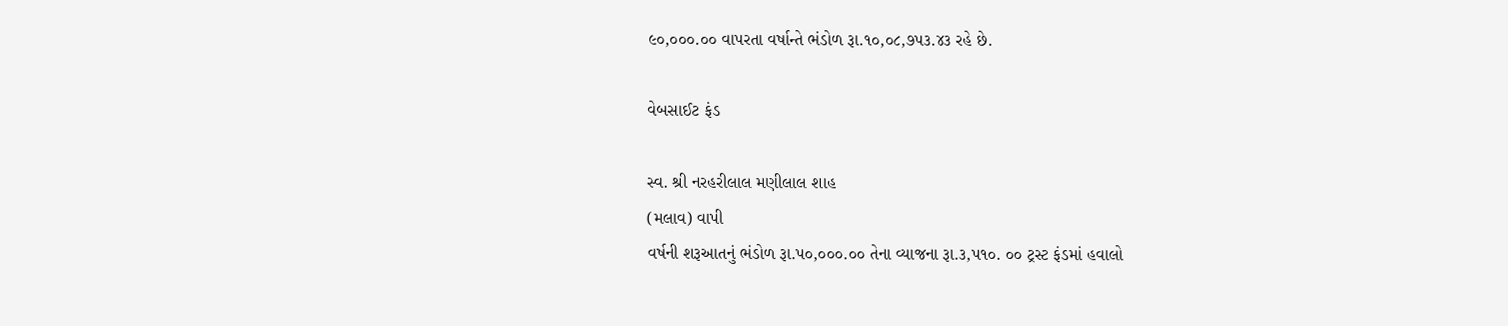૯૦,૦૦૦.૦૦ વાપરતા વર્ષાન્તે ભંડોળ રૂા.૧૦,૦૮,૭પ૩.૪૩ રહે છે.

વેબસાઈટ ફંડ

સ્વ. શ્રી નરહરીલાલ મણીલાલ શાહ
(મલાવ) વાપી
વર્ષની શરૂઆતનું ભંડોળ રૂા.પ૦,૦૦૦.૦૦ તેના વ્યાજના રૂા.૩,પ૧૦. ૦૦ ટ્રસ્ટ ફંડમાં હવાલો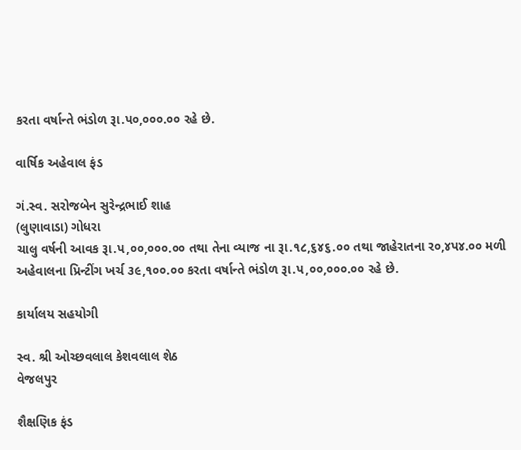કરતા વર્ષાન્તે ભંડોળ રૂા.પ૦,૦૦૦.૦૦ રહે છે.

વાર્ષિક અહેવાલ ફંડ

ગં.સ્વ. સરોજબેન સુરેન્દ્રભાઈ શાહ
(લુણાવાડા) ગોધરા
ચાલુ વર્ષની આવક રૂા.પ,૦૦,૦૦૦.૦૦ તથા તેના વ્યાજ ના રૂા.૧૮,૬૪૬.૦૦ તથા જાહેરાતના ર૦,૪પ૪.૦૦ મળી અહેવાલના પ્રિન્ટીંગ ખર્ચ ૩૯,૧૦૦.૦૦ કરતા વર્ષાન્તે ભંડોળ રૂા.પ,૦૦,૦૦૦.૦૦ રહે છે.

કાર્યાલય સહયોગી

સ્વ. શ્રી ઓચ્છવલાલ કેશવલાલ શેઠ
વેજલપુર

શૈક્ષણિક ફંડ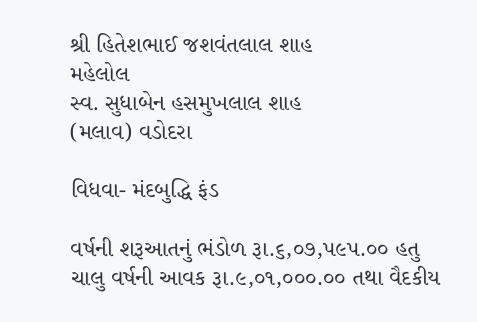શ્રી હિતેશભાઈ જશવંતલાલ શાહ
મહેલોલ
સ્વ. સુધાબેન હસમુખલાલ શાહ
(મલાવ) વડોદરા

વિધવા- મંદબુદ્ધિ ફંડ

વર્ષની શરૂઆતનું ભંડોળ રૂા.૬,૦૭,પ૯પ.૦૦ હતુ ચાલુ વર્ષની આવક રૂા.૯,૦૧,૦૦૦.૦૦ તથા વૈદકીય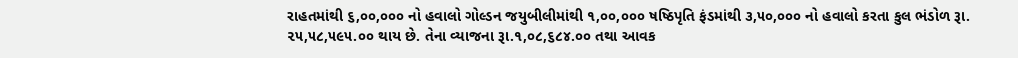રાહતમાંથી ૬,૦૦,૦૦૦ નો હવાલો ગોલ્ડન જયુબીલીમાંથી ૧,૦૦,૦૦૦ ષષ્ઠિપૃતિ ફંડમાંથી ૩,૫૦,૦૦૦ નો હવાલો કરતા કુલ ભંડોળ રૂા. ૨૫,૫૮,૫૯૫.૦૦ થાય છે. તેના વ્યાજના રૂા.૧,૦૮,૬૮૪.૦૦ તથા આવક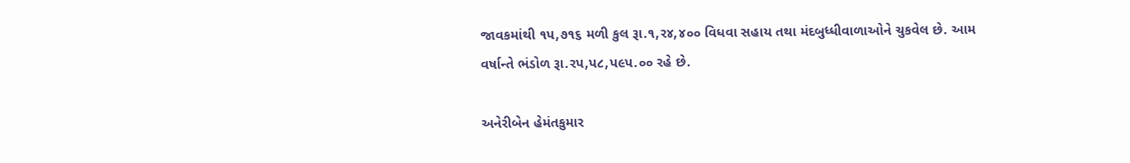જાવકમાંથી ૧પ,૭૧૬ મળી કુલ રૂા.૧,ર૪,૪૦૦ વિધવા સહાય તથા મંદબુધ્ધીવાળાઓને ચુકવેલ છે. આમ વર્ષાન્તે ભંડોળ રૂા.રપ,પ૮,પ૯પ.૦૦ રહે છે.

અનેરીબેન હેમંતકુમાર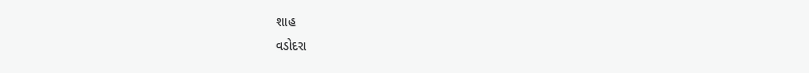શાહ
વડોદરા